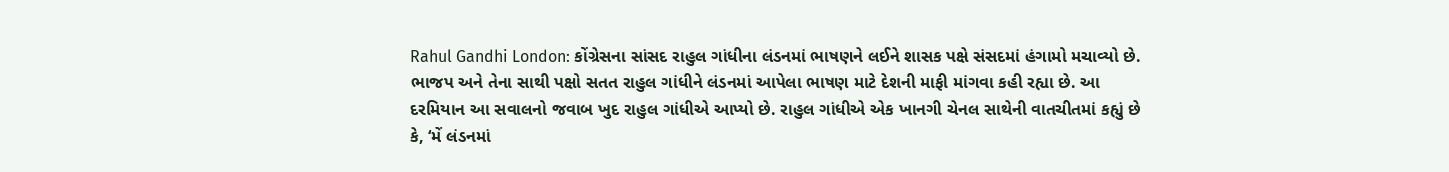Rahul Gandhi London: કોંગ્રેસના સાંસદ રાહુલ ગાંધીના લંડનમાં ભાષણને લઈને શાસક પક્ષે સંસદમાં હંગામો મચાવ્યો છે. ભાજપ અને તેના સાથી પક્ષો સતત રાહુલ ગાંધીને લંડનમાં આપેલા ભાષણ માટે દેશની માફી માંગવા કહી રહ્યા છે. આ દરમિયાન આ સવાલનો જવાબ ખુદ રાહુલ ગાંધીએ આપ્યો છે. રાહુલ ગાંધીએ એક ખાનગી ચેનલ સાથેની વાતચીતમાં કહ્યું છે કે, ‘મેં લંડનમાં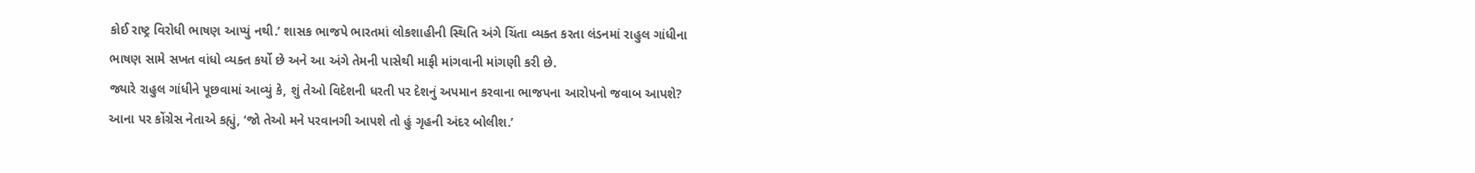કોઈ રાષ્ટ્ર વિરોધી ભાષણ આપ્યું નથી.’ શાસક ભાજપે ભારતમાં લોકશાહીની સ્થિતિ અંગે ચિંતા વ્યક્ત કરતા લંડનમાં રાહુલ ગાંધીના ભાષણ સામે સખત વાંધો વ્યક્ત કર્યો છે અને આ અંગે તેમની પાસેથી માફી માંગવાની માંગણી કરી છે.
જ્યારે રાહુલ ગાંધીને પૂછવામાં આવ્યું કે, શું તેઓ વિદેશની ધરતી પર દેશનું અપમાન કરવાના ભાજપના આરોપનો જવાબ આપશે? આના પર કોંગ્રેસ નેતાએ કહ્યું, ‘જો તેઓ મને પરવાનગી આપશે તો હું ગૃહની અંદર બોલીશ.’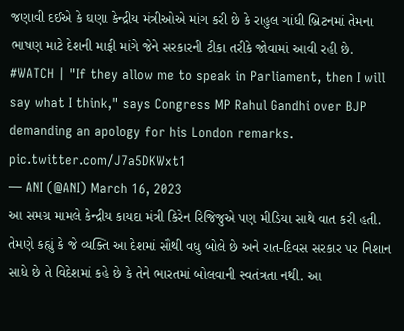જણાવી દઈએ કે ઘણા કેન્દ્રીય મંત્રીઓએ માંગ કરી છે કે રાહુલ ગાંધી બ્રિટનમાં તેમના ભાષણ માટે દેશની માફી માંગે જેને સરકારની ટીકા તરીકે જોવામાં આવી રહી છે.
#WATCH | "If they allow me to speak in Parliament, then I will say what I think," says Congress MP Rahul Gandhi over BJP demanding an apology for his London remarks. pic.twitter.com/J7a5DKWxt1
— ANI (@ANI) March 16, 2023
આ સમગ્ર મામલે કેન્દ્રીય કાયદા મંત્રી કિરેન રિજિજુએ પણ મીડિયા સાથે વાત કરી હતી. તેમણે કહ્યું કે જે વ્યક્તિ આ દેશમાં સૌથી વધુ બોલે છે અને રાત-દિવસ સરકાર પર નિશાન સાધે છે તે વિદેશમાં કહે છે કે તેને ભારતમાં બોલવાની સ્વતંત્રતા નથી. આ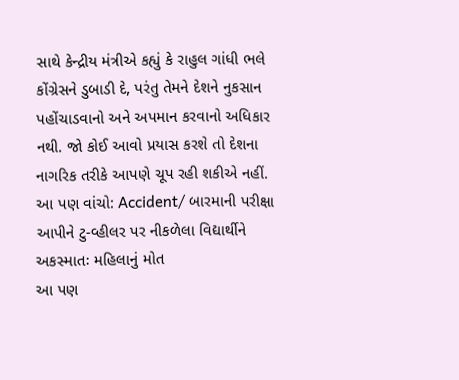સાથે કેન્દ્રીય મંત્રીએ કહ્યું કે રાહુલ ગાંધી ભલે કોંગ્રેસને ડુબાડી દે, પરંતુ તેમને દેશને નુકસાન પહોંચાડવાનો અને અપમાન કરવાનો અધિકાર નથી. જો કોઈ આવો પ્રયાસ કરશે તો દેશના નાગરિક તરીકે આપણે ચૂપ રહી શકીએ નહીં.
આ પણ વાંચો: Accident/ બારમાની પરીક્ષા આપીને ટુ-વ્હીલર પર નીકળેલા વિદ્યાર્થીને અકસ્માતઃ મહિલાનું મોત
આ પણ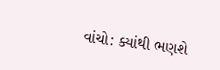વાંચો: ક્યાંથી ભણશે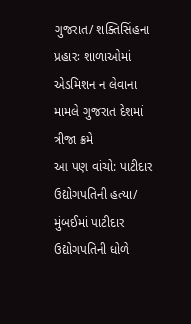ગુજરાત/ શક્તિસિંહના પ્રહારઃ શાળાઓમાં એડમિશન ન લેવાના મામલે ગુજરાત દેશમાં ત્રીજા ક્રમે
આ પણ વાંચો: પાટીદાર ઉદ્યોગપતિની હત્યા/ મુંબઈમાં પાટીદાર ઉદ્યોગપતિની ધોળે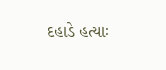દહાડે હત્યાઃ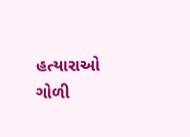હત્યારાઓ ગોળી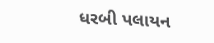ધરબી પલાયન